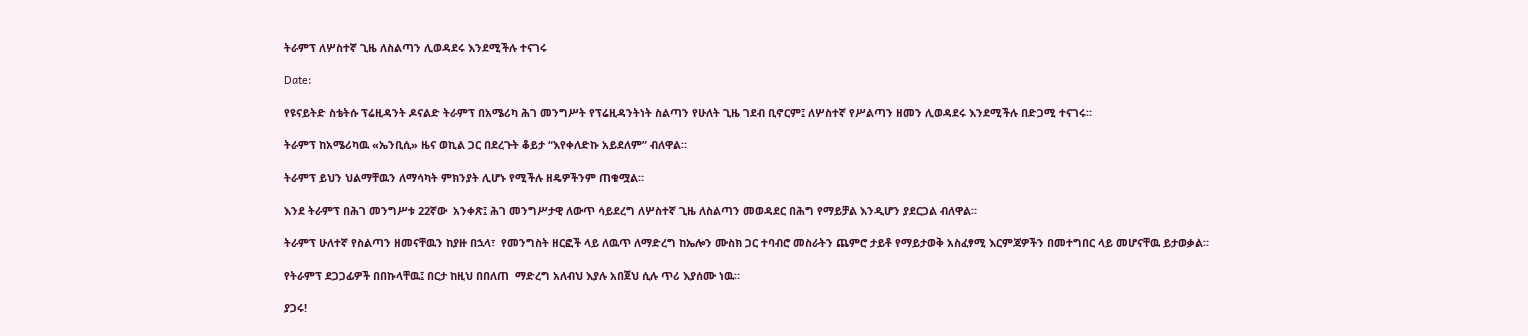ትራምፕ ለሦስተኛ ጊዜ ለስልጣን ሊወዳደሩ እንደሚችሉ ተናገሩ

Date:

የዩናይትድ ስቴትሱ ፕሬዚዳንት ዶናልድ ትራምፕ በአሜሪካ ሕገ መንግሥት የፕሬዚዳንትነት ስልጣን የሁለት ጊዜ ገደብ ቢኖርም፤ ለሦስተኛ የሥልጣን ዘመን ሊወዳደሩ እንደሚችሉ በድጋሚ ተናገሩ።

ትራምፕ ከአሜሪካዉ «ኤንቢሲ» ዜና ወኪል ጋር በደረጉት ቆይታ “እየቀለድኩ አይደለም” ብለዋል።

ትራምፕ ይህን ህልማቸዉን ለማሳካት ምክንያት ሊሆኑ የሚችሉ ዘዴዎችንም ጠቁሟል።

እንደ ትራምፕ በሕገ መንግሥቱ 22ኛው  አንቀጽ፤ ሕገ መንግሥታዊ ለውጥ ሳይደረግ ለሦስተኛ ጊዜ ለስልጣን መወዳደር በሕግ የማይቻል እንዲሆን ያደርጋል ብለዋል።

ትራምፕ ሁለተኛ የስልጣን ዘመናቸዉን ከያዙ በኋላ፣  የመንግስት ዘርፎች ላይ ለዉጥ ለማድረግ ከኤሎን ሙስክ ጋር ተባብሮ መስራትን ጨምሮ ታይቶ የማይታወቅ አስፈፃሚ እርምጃዎችን በመተግበር ላይ መሆናቸዉ ይታወቃል።

የትራምፕ ደጋጋፊዎች በበኩላቸዉ፤ በርታ ከዚህ በበለጠ  ማድረግ አለብህ እያሉ አበጀህ ሲሉ ጥሪ እያሰሙ ነዉ።

ያጋሩ!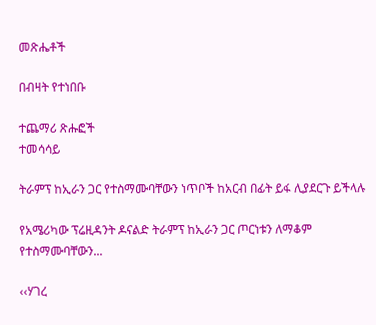መጽሔቶች

በብዛት የተነበቡ

ተጨማሪ ጽሑፎች
ተመሳሳይ

ትራምፕ ከኢራን ጋር የተስማሙባቸውን ነጥቦች ከአርብ በፊት ይፋ ሊያደርጉ ይችላሉ

የአሜሪካው ፕሬዚዳንት ዶናልድ ትራምፕ ከኢራን ጋር ጦርነቱን ለማቆም የተስማሙባቸውን...

‹‹ሃገረ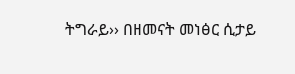ትግራይ›› በዘመናት መነፅር ሲታይ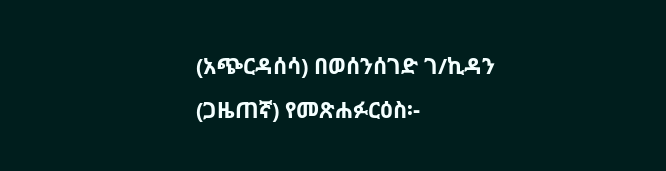(አጭርዳሰሳ) በወሰንሰገድ ገ/ኪዳን (ጋዜጠኛ) የመጽሐፉርዕስ፡-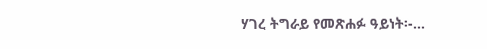ሃገረ ትግራይ የመጽሐፉ ዓይነት፡-...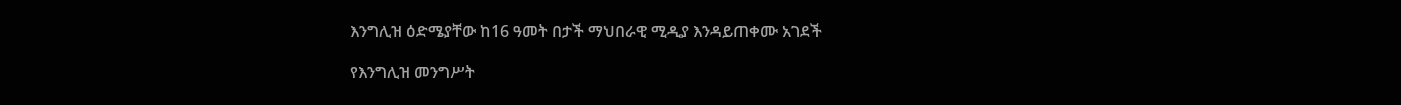እንግሊዝ ዕድሜያቸው ከ16 ዓመት በታች ማህበራዊ ሚዲያ እንዳይጠቀሙ አገደች

የእንግሊዝ መንግሥት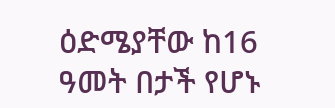ዕድሜያቸው ከ16 ዓመት በታች የሆኑ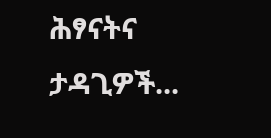ሕፃናትና ታዳጊዎች...